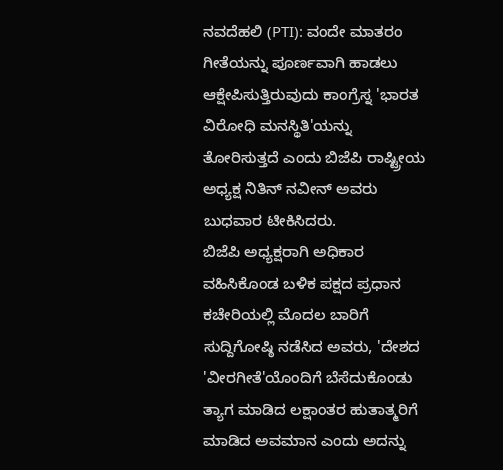ನವದೆಹಲಿ (PTI): ವಂದೇ ಮಾತರಂ ಗೀತೆಯನ್ನು ಪೂರ್ಣವಾಗಿ ಹಾಡಲು ಆಕ್ಷೇಪಿಸುತ್ತಿರುವುದು ಕಾಂಗ್ರೆಸ್ನ 'ಭಾರತ ವಿರೋಧಿ ಮನಸ್ಥಿತಿ'ಯನ್ನು ತೋರಿಸುತ್ತದೆ ಎಂದು ಬಿಜೆಪಿ ರಾಷ್ಟ್ರೀಯ ಅಧ್ಯಕ್ಷ ನಿತಿನ್ ನವೀನ್ ಅವರು ಬುಧವಾರ ಟೀಕಿಸಿದರು.
ಬಿಜೆಪಿ ಅಧ್ಯಕ್ಷರಾಗಿ ಅಧಿಕಾರ ವಹಿಸಿಕೊಂಡ ಬಳಿಕ ಪಕ್ಷದ ಪ್ರಧಾನ ಕಚೇರಿಯಲ್ಲಿ ಮೊದಲ ಬಾರಿಗೆ ಸುದ್ದಿಗೋಷ್ಠಿ ನಡೆಸಿದ ಅವರು, 'ದೇಶದ 'ವೀರಗೀತೆ'ಯೊಂದಿಗೆ ಬೆಸೆದುಕೊಂಡು ತ್ಯಾಗ ಮಾಡಿದ ಲಕ್ಷಾಂತರ ಹುತಾತ್ಮರಿಗೆ ಮಾಡಿದ ಅವಮಾನ ಎಂದು ಅದನ್ನು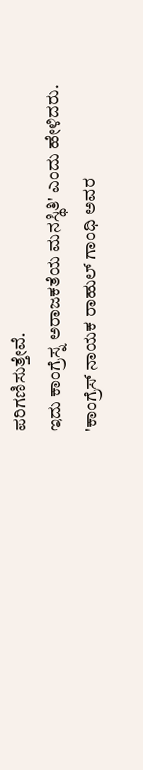ಪರಿಗಣಿಸುತ್ತೇವೆ.
ಇದು ಕಾಂಗ್ರೆಸ್ನ ಅರಾಜಕತೆಯ ಮನಸ್ಥಿತಿ' ಎಂದು ಹೇಳಿದರು.
'ಕಾಂಗ್ರೆಸ್ ನಾಯಕ ರಾಹುಲ್ ಗಾಂಧಿ ಅವರ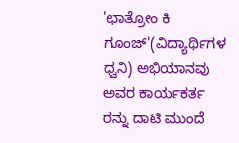'ಛಾತ್ರೋಂ ಕಿ ಗೂಂಜ್'(ವಿದ್ಯಾರ್ಥಿಗಳ ಧ್ವನಿ) ಅಭಿಯಾನವು ಅವರ ಕಾರ್ಯಕರ್ತ ರನ್ನು ದಾಟಿ ಮುಂದೆ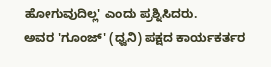ಹೋಗುವುದಿಲ್ಲ' ಎಂದು ಪ್ರಶ್ನಿಸಿದರು.
ಅವರ 'ಗೂಂಜ್' (ಧ್ವನಿ) ಪಕ್ಷದ ಕಾರ್ಯಕರ್ತರ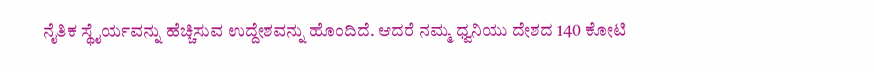ನೈತಿಕ ಸ್ಥೈರ್ಯವನ್ನು ಹೆಚ್ಚಿಸುವ ಉದ್ದೇಶವನ್ನು ಹೊಂದಿದೆ. ಆದರೆ ನಮ್ಮ ಧ್ವನಿಯು ದೇಶದ 140 ಕೋಟಿ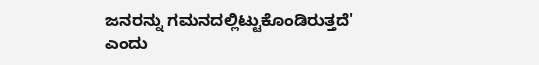ಜನರನ್ನು ಗಮನದಲ್ಲಿಟ್ಟುಕೊಂಡಿರುತ್ತದೆ' ಎಂದು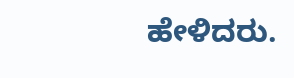ಹೇಳಿದರು.